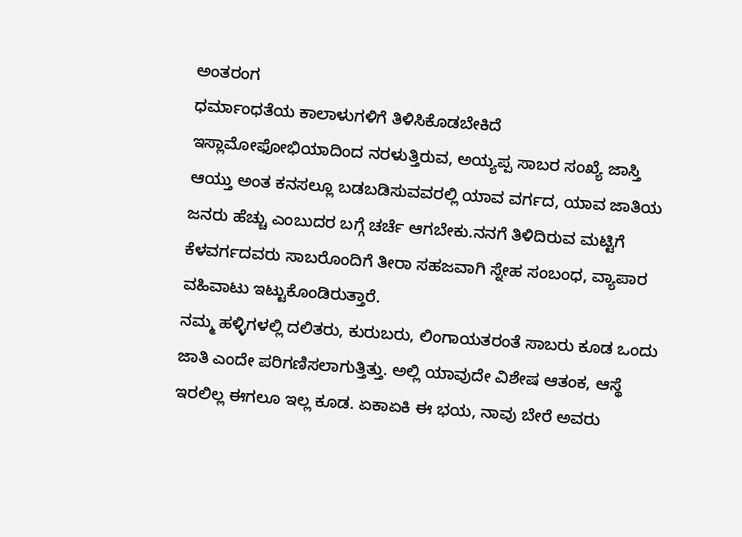ಅಂತರಂಗ
ಧರ್ಮಾಂಧತೆಯ ಕಾಲಾಳುಗಳಿಗೆ ತಿಳಿಸಿಕೊಡಬೇಕಿದೆ
ಇಸ್ಲಾಮೋಫೋಭಿಯಾದಿಂದ ನರಳುತ್ತಿರುವ, ಅಯ್ಯಪ್ಪ ಸಾಬರ ಸಂಖ್ಯೆ ಜಾಸ್ತಿ ಆಯ್ತು ಅಂತ ಕನಸಲ್ಲೂ ಬಡಬಡಿಸುವವರಲ್ಲಿ ಯಾವ ವರ್ಗದ, ಯಾವ ಜಾತಿಯ ಜನರು ಹೆಚ್ಚು ಎಂಬುದರ ಬಗ್ಗೆ ಚರ್ಚೆ ಆಗಬೇಕು.ನನಗೆ ತಿಳಿದಿರುವ ಮಟ್ಟಿಗೆ ಕೆಳವರ್ಗದವರು ಸಾಬರೊಂದಿಗೆ ತೀರಾ ಸಹಜವಾಗಿ ಸ್ನೇಹ ಸಂಬಂಧ, ವ್ಯಾಪಾರ ವಹಿವಾಟು ಇಟ್ಟುಕೊಂಡಿರುತ್ತಾರೆ.
ನಮ್ಮ ಹಳ್ಳಿಗಳಲ್ಲಿ ದಲಿತರು, ಕುರುಬರು, ಲಿಂಗಾಯತರಂತೆ ಸಾಬರು ಕೂಡ ಒಂದು ಜಾತಿ ಎಂದೇ ಪರಿಗಣಿಸಲಾಗುತ್ತಿತ್ತು. ಅಲ್ಲಿ ಯಾವುದೇ ವಿಶೇಷ ಆತಂಕ, ಆಸ್ಥೆ ಇರಲಿಲ್ಲ ಈಗಲೂ ಇಲ್ಲ ಕೂಡ. ಏಕಾಏಕಿ ಈ ಭಯ, ನಾವು ಬೇರೆ ಅವರು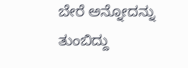ಬೇರೆ ಅನ್ನೋದನ್ನು ತುಂಬಿದ್ದು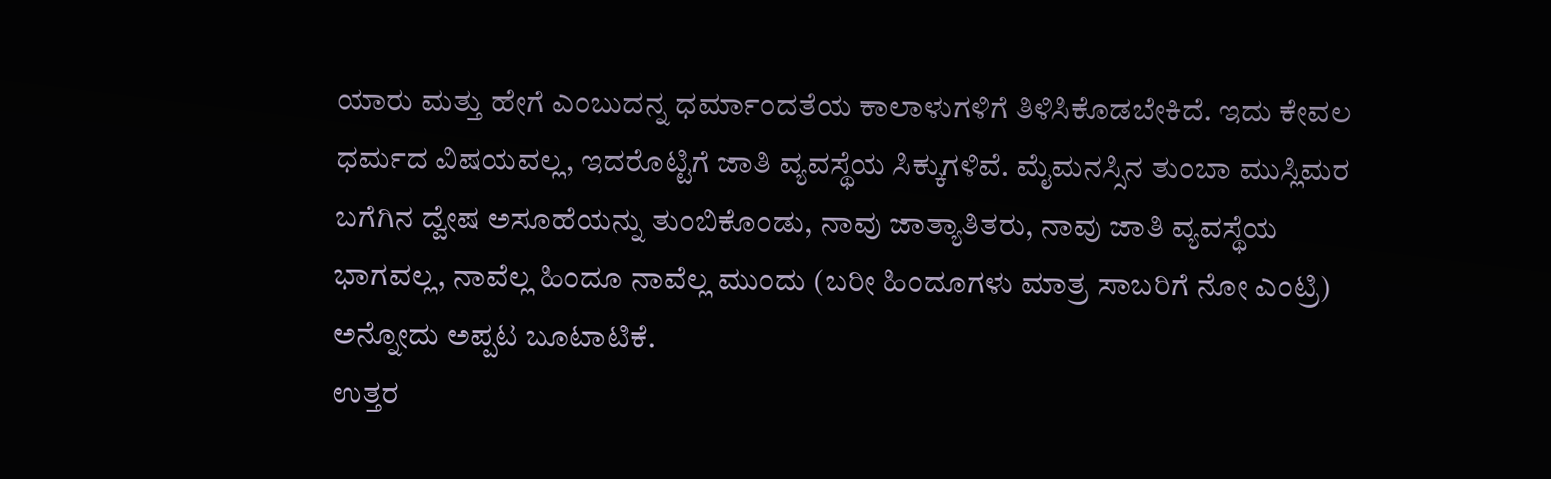ಯಾರು ಮತ್ತು ಹೇಗೆ ಎಂಬುದನ್ನ ಧರ್ಮಾಂದತೆಯ ಕಾಲಾಳುಗಳಿಗೆ ತಿಳಿಸಿಕೊಡಬೇಕಿದೆ. ಇದು ಕೇವಲ ಧರ್ಮದ ವಿಷಯವಲ್ಲ, ಇದರೊಟ್ಟಿಗೆ ಜಾತಿ ವ್ಯವಸ್ಥೆಯ ಸಿಕ್ಕುಗಳಿವೆ. ಮೈಮನಸ್ಸಿನ ತುಂಬಾ ಮುಸ್ಲಿಮರ ಬಗೆಗಿನ ದ್ವೇಷ ಅಸೂಹೆಯನ್ನು ತುಂಬಿಕೊಂಡು, ನಾವು ಜಾತ್ಯಾತಿತರು, ನಾವು ಜಾತಿ ವ್ಯವಸ್ಥೆಯ ಭಾಗವಲ್ಲ, ನಾವೆಲ್ಲ ಹಿಂದೂ ನಾವೆಲ್ಲ ಮುಂದು (ಬರೀ ಹಿಂದೂಗಳು ಮಾತ್ರ ಸಾಬರಿಗೆ ನೋ ಎಂಟ್ರಿ) ಅನ್ನೋದು ಅಪ್ಪಟ ಬೂಟಾಟಿಕೆ.
ಉತ್ತರ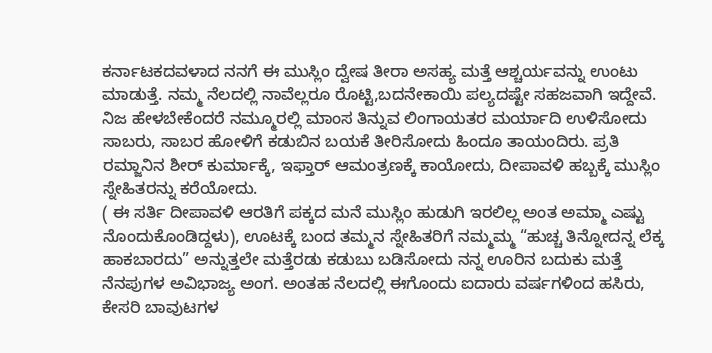ಕರ್ನಾಟಕದವಳಾದ ನನಗೆ ಈ ಮುಸ್ಲಿಂ ದ್ವೇಷ ತೀರಾ ಅಸಹ್ಯ ಮತ್ತೆ ಆಶ್ಚರ್ಯವನ್ನು ಉಂಟು ಮಾಡುತ್ತೆ. ನಮ್ಮ ನೆಲದಲ್ಲಿ ನಾವೆಲ್ಲರೂ ರೊಟ್ಟಿ,ಬದನೇಕಾಯಿ ಪಲ್ಯದಷ್ಟೇ ಸಹಜವಾಗಿ ಇದ್ದೇವೆ. ನಿಜ ಹೇಳಬೇಕೆಂದರೆ ನಮ್ಮೂರಲ್ಲಿ ಮಾಂಸ ತಿನ್ನುವ ಲಿಂಗಾಯತರ ಮರ್ಯಾದಿ ಉಳಿಸೋದು ಸಾಬರು, ಸಾಬರ ಹೋಳಿಗೆ ಕಡುಬಿನ ಬಯಕೆ ತೀರಿಸೋದು ಹಿಂದೂ ತಾಯಂದಿರು. ಪ್ರತಿ ರಮ್ಜಾನಿನ ಶೀರ್ ಕುರ್ಮಾಕ್ಕೆ, ಇಫ್ತಾರ್ ಆಮಂತ್ರಣಕ್ಕೆ ಕಾಯೋದು, ದೀಪಾವಳಿ ಹಬ್ಬಕ್ಕೆ ಮುಸ್ಲಿಂ ಸ್ನೇಹಿತರನ್ನು ಕರೆಯೋದು.
( ಈ ಸರ್ತಿ ದೀಪಾವಳಿ ಆರತಿಗೆ ಪಕ್ಕದ ಮನೆ ಮುಸ್ಲಿಂ ಹುಡುಗಿ ಇರಲಿಲ್ಲ ಅಂತ ಅಮ್ಮಾ ಎಷ್ಟು ನೊಂದುಕೊಂಡಿದ್ದಳು), ಊಟಕ್ಕೆ ಬಂದ ತಮ್ಮನ ಸ್ನೇಹಿತರಿಗೆ ನಮ್ಮಮ್ಮ “ಹುಚ್ಚ ತಿನ್ನೋದನ್ನ ಲೆಕ್ಕ ಹಾಕಬಾರದು” ಅನ್ನುತ್ತಲೇ ಮತ್ತೆರಡು ಕಡುಬು ಬಡಿಸೋದು ನನ್ನ ಊರಿನ ಬದುಕು ಮತ್ತೆ ನೆನಪುಗಳ ಅವಿಭಾಜ್ಯ ಅಂಗ. ಅಂತಹ ನೆಲದಲ್ಲಿ ಈಗೊಂದು ಐದಾರು ವರ್ಷಗಳಿಂದ ಹಸಿರು, ಕೇಸರಿ ಬಾವುಟಗಳ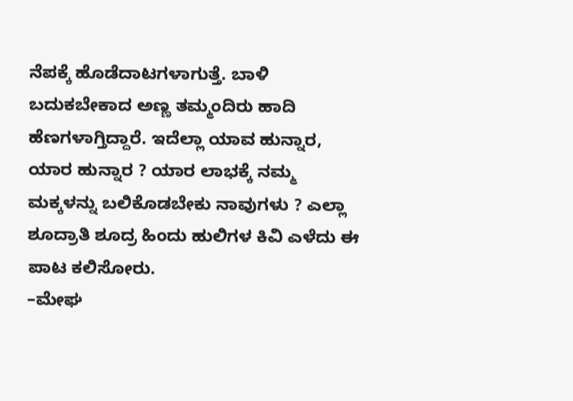ನೆಪಕ್ಕೆ ಹೊಡೆದಾಟಗಳಾಗುತ್ತೆ. ಬಾಳಿ ಬದುಕಬೇಕಾದ ಅಣ್ಣ ತಮ್ಮಂದಿರು ಹಾದಿ ಹೆಣಗಳಾಗ್ತಿದ್ದಾರೆ. ಇದೆಲ್ಲಾ ಯಾವ ಹುನ್ನಾರ, ಯಾರ ಹುನ್ನಾರ ? ಯಾರ ಲಾಭಕ್ಕೆ ನಮ್ಮ ಮಕ್ಕಳನ್ನು ಬಲಿಕೊಡಬೇಕು ನಾವುಗಳು ? ಎಲ್ಲಾ ಶೂದ್ರಾತಿ ಶೂದ್ರ ಹಿಂದು ಹುಲಿಗಳ ಕಿವಿ ಎಳೆದು ಈ ಪಾಟ ಕಲಿಸೋರು.
–ಮೇಘ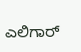ಎಲಿಗಾರ್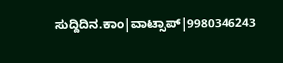ಸುದ್ದಿದಿನ.ಕಾಂ|ವಾಟ್ಸಾಪ್|9980346243